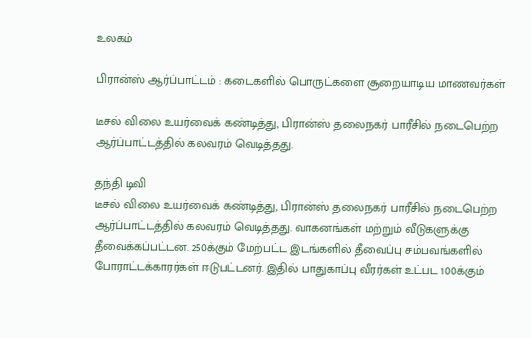உலகம்

பிரான்ஸ் ஆர்ப்பாட்டம் : கடைகளில் பொருட்களை சூறையாடிய மாணவர்கள்

டீசல் விலை உயர்வைக் கண்டித்து, பிரான்ஸ் தலைநகர் பாரீசில் நடைபெற்ற ஆர்ப்பாட்டத்தில் கலவரம் வெடித்தது.

தந்தி டிவி
டீசல் விலை உயர்வைக் கண்டித்து, பிரான்ஸ் தலைநகர் பாரீசில் நடைபெற்ற ஆர்ப்பாட்டத்தில் கலவரம் வெடித்தது. வாகனங்கள் மற்றும் வீடுகளுக்கு தீவைக்கப்பட்டன. 250க்கும் மேற்பட்ட இடங்களில் தீவைப்பு சம்பவங்களில் போராட்டக்காரர்கள் ஈடுபட்டனர். இதில் பாதுகாப்பு வீரர்கள் உட்பட 100க்கும்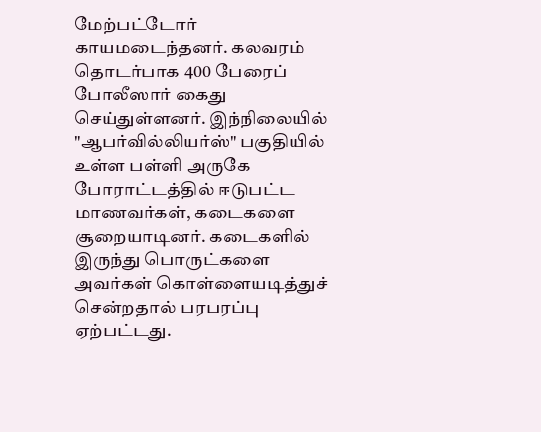மேற்பட்டோர் காயமடைந்தனர். கலவரம் தொடர்பாக 400 பேரைப் போலீஸார் கைது செய்துள்ளனர். இந்நிலையில் "ஆபர்வில்லியர்ஸ்" பகுதியில் உள்ள பள்ளி அருகே போராட்டத்தில் ஈடுபட்ட மாணவர்கள், கடைகளை சூறையாடினர். கடைகளில் இருந்து பொருட்களை அவர்கள் கொள்ளையடித்துச் சென்றதால் பரபரப்பு ஏற்பட்டது.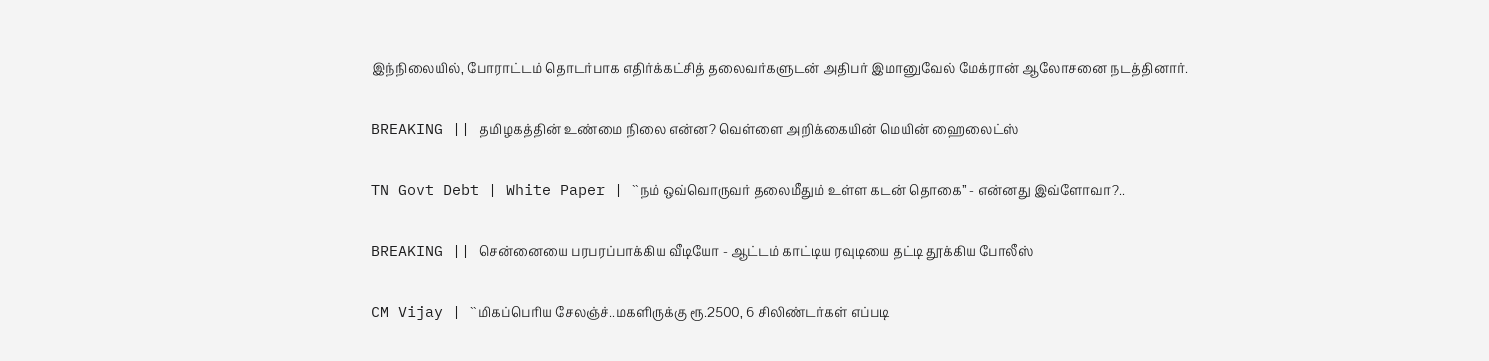இந்நிலையில், போராட்டம் தொடர்பாக எதிர்க்கட்சித் தலைவர்களுடன் அதிபர் இமானுவேல் மேக்ரான் ஆலோசனை நடத்தினார்.

BREAKING || தமிழகத்தின் உண்மை நிலை என்ன? வெள்ளை அறிக்கையின் மெயின் ஹைலைட்ஸ்

TN Govt Debt | White Paper | ``நம் ஒவ்வொருவர் தலைமீதும் உள்ள கடன் தொகை’’ - என்னது இவ்ளோவா?..

BREAKING || சென்னையை பரபரப்பாக்கிய வீடியோ - ஆட்டம் காட்டிய ரவுடியை தட்டி தூக்கிய போலீஸ்

CM Vijay | ``மிகப்பெரிய சேலஞ்ச்..மகளிருக்கு ரூ.2500, 6 சிலிண்டர்கள் எப்படி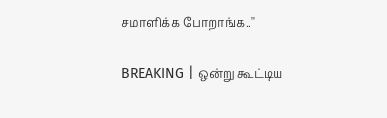சமாளிக்க போறாங்க..''

BREAKING | ஒன்று கூட்டிய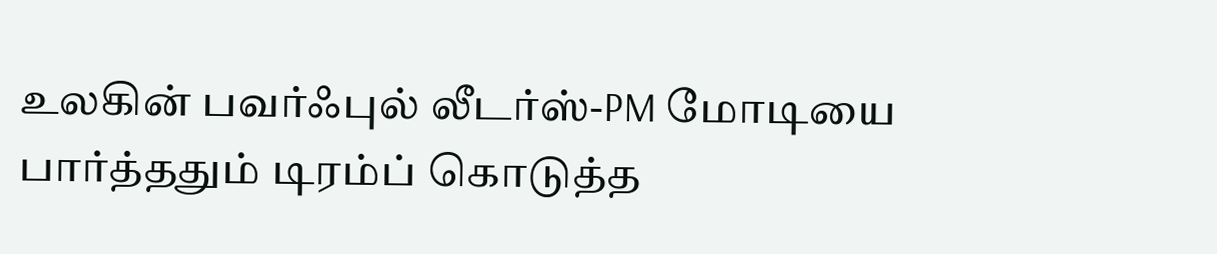உலகின் பவர்ஃபுல் லீடர்ஸ்-PM மோடியை பார்த்ததும் டிரம்ப் கொடுத்த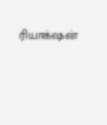ரியாக்‌ஷன்